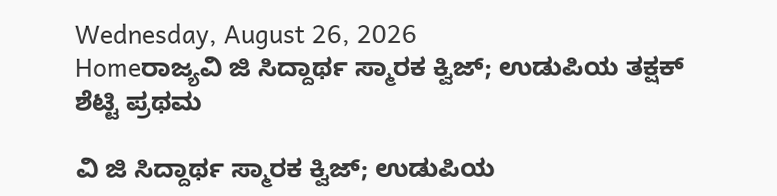Wednesday, August 26, 2026
Homeರಾಜ್ಯವಿ ಜಿ ಸಿದ್ದಾರ್ಥ ಸ್ಮಾರಕ ಕ್ವಿಜ್; ಉಡುಪಿಯ ತಕ್ಷಕ್ ಶೆಟ್ಟಿ ಪ್ರಥಮ

ವಿ ಜಿ ಸಿದ್ದಾರ್ಥ ಸ್ಮಾರಕ ಕ್ವಿಜ್; ಉಡುಪಿಯ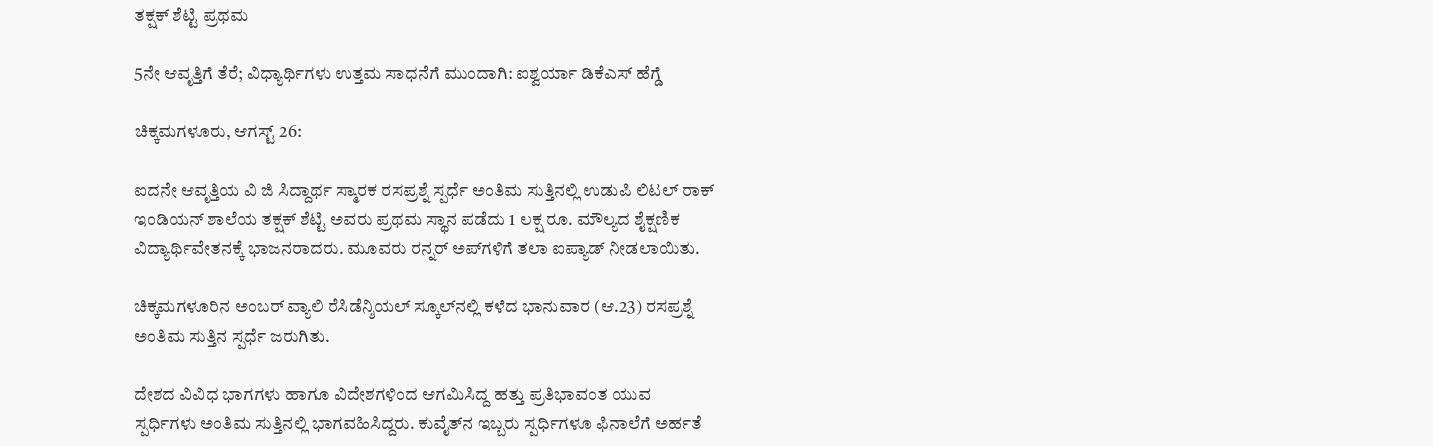ತಕ್ಷಕ್ ಶೆಟ್ಟಿ ಪ್ರಥಮ

5ನೇ ಆವೃತ್ತಿಗೆ ತೆರೆ; ವಿಧ್ಯಾರ್ಥಿಗಳು ಉತ್ತಮ ಸಾಧನೆಗೆ ಮುಂದಾಗಿ: ಐಶ್ವರ್ಯಾ ಡಿಕೆಎಸ್ ಹೆಗ್ಡೆ

ಚಿಕ್ಕಮಗಳೂರು, ಆಗಸ್ಟ್ 26:

ಐದನೇ ಆವೃತ್ತಿಯ ವಿ ಜಿ ಸಿದ್ದಾರ್ಥ ಸ್ಮಾರಕ ರಸಪ್ರಶ್ನೆ ಸ್ಪರ್ಧೆ ಅಂತಿಮ ಸುತ್ತಿನಲ್ಲಿ ಉಡುಪಿ ಲಿಟಲ್ ರಾಕ್ ಇಂಡಿಯನ್ ಶಾಲೆಯ ತಕ್ಷಕ್ ಶೆಟ್ಟಿ ಅವರು ಪ್ರಥಮ ಸ್ಥಾನ ಪಡೆದು 1 ಲಕ್ಷ ರೂ. ಮೌಲ್ಯದ ಶೈಕ್ಷಣಿಕ ವಿದ್ಯಾರ್ಥಿವೇತನಕ್ಕೆ ಭಾಜನರಾದರು. ಮೂವರು ರನ್ನರ್‌ ಅಪ್‌ಗಳಿಗೆ ತಲಾ ಐಪ್ಯಾಡ್ ನೀಡಲಾಯಿತು.

ಚಿಕ್ಕಮಗಳೂರಿನ ಅಂಬರ್ ವ್ಯಾಲಿ ರೆಸಿಡೆನ್ಶಿಯಲ್ ಸ್ಕೂಲ್‌ನಲ್ಲಿ ಕಳೆದ ಭಾನುವಾರ (ಆ.23) ರಸಪ್ರಶ್ನೆ ಅಂತಿಮ ಸುತ್ತಿನ ಸ್ಪರ್ಧೆ ಜರುಗಿತು.

ದೇಶದ ವಿವಿಧ ಭಾಗಗಳು ಹಾಗೂ ವಿದೇಶಗಳಿಂದ ಆಗಮಿಸಿದ್ದ ಹತ್ತು ಪ್ರತಿಭಾವಂತ ಯುವ ಸ್ಪರ್ಧಿಗಳು ಅಂತಿಮ ಸುತ್ತಿನಲ್ಲಿ ಭಾಗವಹಿಸಿದ್ದರು. ಕುವೈತ್‌ನ ಇಬ್ಬರು ಸ್ಪರ್ಧಿಗಳೂ ಫಿನಾಲೆಗೆ ಅರ್ಹತೆ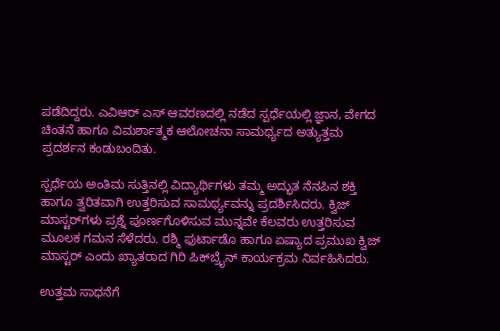ಪಡೆದಿದ್ದರು. ಎವಿಆರ್ ಎಸ್ ಆವರಣದಲ್ಲಿ ನಡೆದ ಸ್ಪರ್ಧೆಯಲ್ಲಿ ಜ್ಞಾನ, ವೇಗದ ಚಿಂತನೆ ಹಾಗೂ ವಿಮರ್ಶಾತ್ಮಕ ಆಲೋಚನಾ ಸಾಮರ್ಥ್ಯದ ಅತ್ಯುತ್ತಮ ಪ್ರದರ್ಶನ ಕಂಡುಬಂದಿತು.

ಸ್ಪರ್ಧೆಯ ಅಂತಿಮ ಸುತ್ತಿನಲ್ಲಿ ವಿದ್ಯಾರ್ಥಿಗಳು ತಮ್ಮ ಅದ್ಭುತ ನೆನಪಿನ ಶಕ್ತಿ ಹಾಗೂ ತ್ವರಿತವಾಗಿ ಉತ್ತರಿಸುವ ಸಾಮರ್ಥ್ಯವನ್ನು ಪ್ರದರ್ಶಿಸಿದರು. ಕ್ವಿಜ್ ಮಾಸ್ಟರ್‌ಗಳು ಪ್ರಶ್ನೆ ಪೂರ್ಣಗೊಳಿಸುವ ಮುನ್ನವೇ ಕೆಲವರು ಉತ್ತರಿಸುವ ಮೂಲಕ ಗಮನ ಸೆಳೆದರು. ರಶ್ಮಿ ಫುರ್ಟಾಡೊ ಹಾಗೂ ಏಷ್ಯಾದ ಪ್ರಮುಖ ಕ್ವಿಜ್‌ ಮಾಸ್ಟರ್ ಎಂದು ಖ್ಯಾತರಾದ ಗಿರಿ ಪಿಕ್‌ಬ್ರೈನ್ ಕಾರ್ಯಕ್ರಮ ನಿರ್ವಹಿಸಿದರು.

ಉತ್ತಮ ಸಾಧನೆಗೆ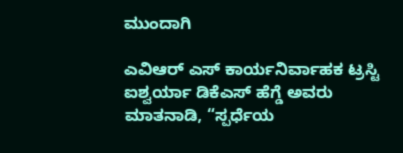ಮುಂದಾಗಿ

ಎವಿಆರ್ ಎಸ್ ಕಾರ್ಯನಿರ್ವಾಹಕ ಟ್ರಸ್ಟಿ ಐಶ್ವರ್ಯಾ ಡಿಕೆಎಸ್ ಹೆಗ್ಡೆ ಅವರು ಮಾತನಾಡಿ, “ಸ್ಪರ್ಧೆಯ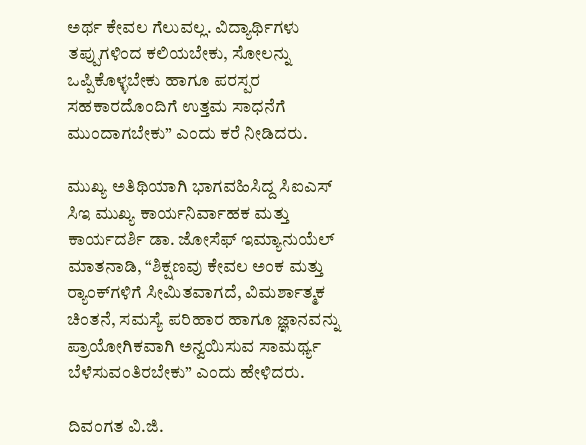ಅರ್ಥ ಕೇವಲ ಗೆಲುವಲ್ಲ. ವಿದ್ಯಾರ್ಥಿಗಳು ತಪ್ಪುಗಳಿಂದ ಕಲಿಯಬೇಕು, ಸೋಲನ್ನು ಒಪ್ಪಿಕೊಳ್ಳಬೇಕು ಹಾಗೂ ಪರಸ್ಪರ ಸಹಕಾರದೊಂದಿಗೆ ಉತ್ತಮ ಸಾಧನೆಗೆ ಮುಂದಾಗಬೇಕು” ಎಂದು ಕರೆ ನೀಡಿದರು.

ಮುಖ್ಯ ಅತಿಥಿಯಾಗಿ ಭಾಗವಹಿಸಿದ್ದ ಸಿಐಎಸ್ ಸಿಇ ಮುಖ್ಯ ಕಾರ್ಯನಿರ್ವಾಹಕ ಮತ್ತು ಕಾರ್ಯದರ್ಶಿ ಡಾ. ಜೋಸೆಫ್ ಇಮ್ಯಾನುಯೆಲ್ ಮಾತನಾಡಿ, “ಶಿಕ್ಷಣವು ಕೇವಲ ಅಂಕ ಮತ್ತು ರ‍್ಯಾಂಕ್‌ಗಳಿಗೆ ಸೀಮಿತವಾಗದೆ, ವಿಮರ್ಶಾತ್ಮಕ ಚಿಂತನೆ, ಸಮಸ್ಯೆ ಪರಿಹಾರ ಹಾಗೂ ಜ್ಞಾನವನ್ನು ಪ್ರಾಯೋಗಿಕವಾಗಿ ಅನ್ವಯಿಸುವ ಸಾಮರ್ಥ್ಯ ಬೆಳೆಸುವಂತಿರಬೇಕು” ಎಂದು ಹೇಳಿದರು.

ದಿವಂಗತ ವಿ.ಜಿ.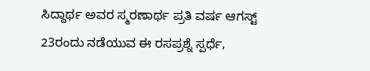ಸಿದ್ದಾರ್ಥ ಅವರ ಸ್ಮರಣಾರ್ಥ ಪ್ರತಿ ವರ್ಷ ಆಗಸ್ಟ್ 23ರಂದು ನಡೆಯುವ ಈ ರಸಪ್ರಶ್ನೆ ಸ್ಪರ್ಧೆ,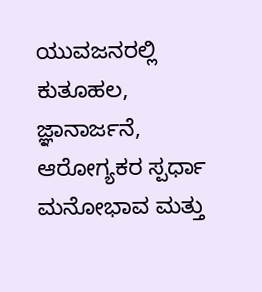ಯುವಜನರಲ್ಲಿ ಕುತೂಹಲ, ಜ್ಞಾನಾರ್ಜನೆ, ಆರೋಗ್ಯಕರ ಸ್ಪರ್ಧಾ ಮನೋಭಾವ ಮತ್ತು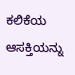ಕಲಿಕೆಯ ಆಸಕ್ತಿಯನ್ನು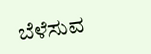ಬೆಳೆಸುವ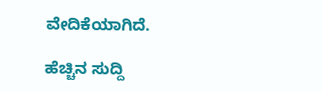ವೇದಿಕೆಯಾಗಿದೆ.

ಹೆಚ್ಚಿನ ಸುದ್ದಿ